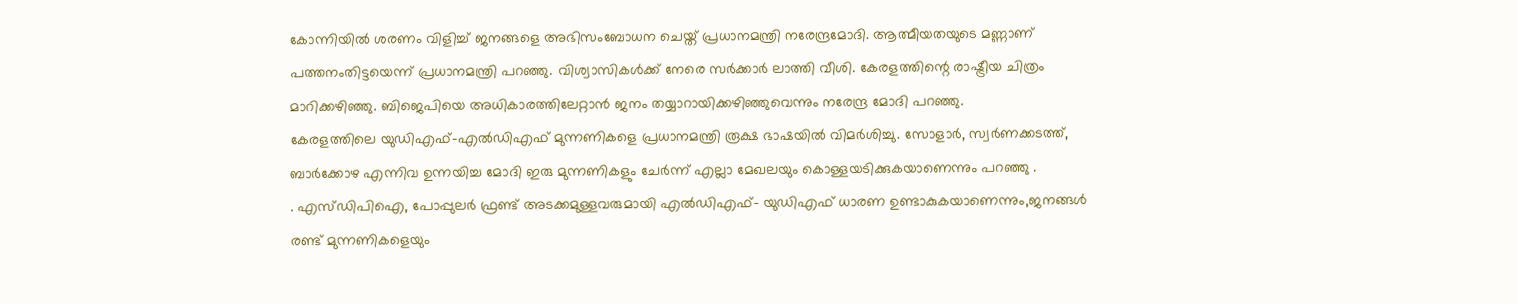കോന്നിയിൽ ശരണം വിളിച്ച് ജനങ്ങളെ അഭിസംബോധന ചെയ്ത് പ്രധാനമന്ത്രി നരേന്ദ്രമോദി. ആത്മീയതയുടെ മണ്ണാണ് പത്തനംതിട്ടയെന്ന് പ്രധാനമന്ത്രി പറഞ്ഞു. വിശ്വാസികൾക്ക് നേരെ സർക്കാർ ലാത്തി വീശി. കേരളത്തിന്റെ രാഷ്ട്രീയ ചിത്രം മാറിക്കഴിഞ്ഞു. ബിജെപിയെ അധികാരത്തിലേറ്റാൻ ജനം തയ്യാറായിക്കഴിഞ്ഞുവെന്നും നരേന്ദ്ര മോദി പറഞ്ഞു.
കേരളത്തിലെ യുഡിഎഫ്-എൽഡിഎഫ് മുന്നണികളെ പ്രധാനമന്ത്രി രൂക്ഷ ഭാഷയിൽ വിമർശിച്ചു. സോളാർ, സ്വർണക്കടത്ത്, ബാർക്കോഴ എന്നിവ ഉന്നയിച്ച മോദി ഇരു മുന്നണികളും ചേർന്ന് എല്ലാ മേഖലയും കൊള്ളയടിക്കുകയാണെന്നും പറഞ്ഞു .
. എസ്ഡിപിഐ, പോപ്പുലർ ഫ്രണ്ട് അടക്കമുള്ളവരുമായി എൽഡിഎഫ്- യുഡിഎഫ് ധാരണ ഉണ്ടാകുകയാണെന്നും,ജനങ്ങൾ രണ്ട് മുന്നണികളെയും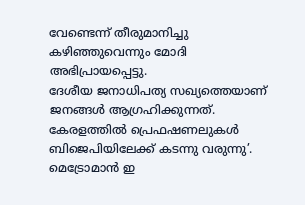വേണ്ടെന്ന് തീരുമാനിച്ചു കഴിഞ്ഞുവെന്നും മോദി അഭിപ്രായപ്പെട്ടു.
ദേശീയ ജനാധിപത്യ സഖ്യത്തെയാണ് ജനങ്ങൾ ആഗ്രഹിക്കുന്നത്. കേരളത്തിൽ പ്രെഫഷണലുകൾ ബിജെപിയിലേക്ക് കടന്നു വരുന്നു’. മെട്രോമാൻ ഇ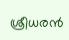ശ്രീധരൻ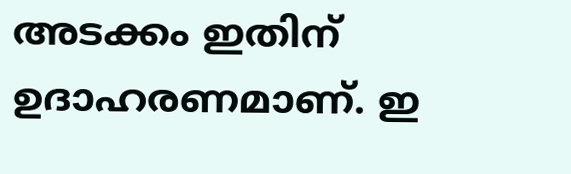അടക്കം ഇതിന് ഉദാഹരണമാണ്. ഇ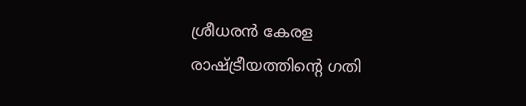ശ്രീധരൻ കേരള രാഷ്ട്രീയത്തിന്റെ ഗതി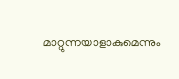മാറ്റുന്നയാളാകുമെന്നും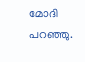മോദി പറഞ്ഞു.